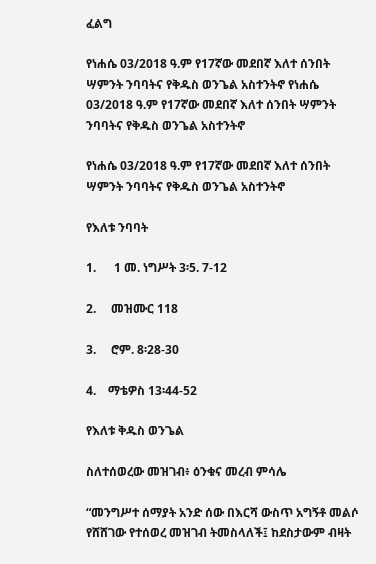ፈልግ

የነሐሴ 03/2018 ዓ.ም የ17ኛው መደበኛ እለተ ሰንበት ሣምንት ንባባትና የቅዱስ ወንጌል አስተንትኖ የነሐሴ 03/2018 ዓ.ም የ17ኛው መደበኛ እለተ ሰንበት ሣምንት ንባባትና የቅዱስ ወንጌል አስተንትኖ

የነሐሴ 03/2018 ዓ.ም የ17ኛው መደበኛ እለተ ሰንበት ሣምንት ንባባትና የቅዱስ ወንጌል አስተንትኖ

የእለቱ ንባባት

1.      1 መ. ነግሥት 3፡5. 7-12

2.     መዝሙር 118

3.     ሮም. 8፡28-30

4.    ማቴዎስ 13፡44-52

የእለቱ ቅዱስ ወንጌል

ስለተሰወረው መዝገብ፥ ዕንቁና መረብ ምሳሌ

“መንግሥተ ሰማያት አንድ ሰው በእርሻ ውስጥ አግኝቶ መልሶ የሸሸገው የተሰወረ መዝገብ ትመስላለች፤ ከደስታውም ብዛት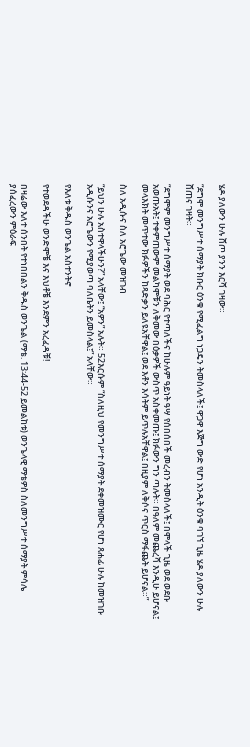ሄዶ ያለውን ሁሉ ሸጦ ያንን እርሻ ገዛው።

“ደግሞ መንግሥተ ሰማያት ክቡር ዕንቁ የሚፈልግ ነጋዴን ትመስላለች፤ ዋጋዋ እጅግ ውድ የሆነ አንዲት ዕንቁ ባገኘ ጊዜ ሄዶ ያለውን ሁሉ ሸጠና ገዛት።

“ደግሞም መንግሥተ ሰማያት ወደ ባሕር የተጣለችና ከሁሉም ዓይነት ዓሣ የሰበሰበች መረብን ትመስላለች፤ በሞላች ጊዜ ወደ ወደቡ አወጡአት፤ ተቀምጠውም መልካሞቹን ለቅመው በዕቃዎች ውስጥ አስቀመጡ፤ ክፉውን ግን ጣሉት። በዓለም መጨረሻ እንዲሁ ይሆናል፤ መላእክት መጥተው ክፉዎችን ከጻድቃን ይለዩአቸዋል፤ ወደ እቶን እሳትም ይጥሉአቸዋል፤ በዚያም ለቅሶና ጥርስ ማፋጨት ይሆናል።”

ስለ አዲሱና ስለ አሮጌው መዝገብ

“ይህን ሁሉ አስተዋላችሁን?” አላቸው፤ “አዎን” አሉት። 52እርሱም “ስለዚህ የመንግሥተ ሰማያት ደቀመዝሙር የሆነ ጸሐፊ ሁሉ ከመዝገቡ አዲሱንና አሮጌውን የሚያወጣ ባለቤትን ይመስላል፤” አላቸው።

የእለቱ ቅዱስ ወንጌል አስተንትኖ

የተወደዳችሁ ወንድሞቼ እና እህቶቼ እንደምን አረፈዳቹ!

በዛሬው እለተ ሰንበት የተነበበልን ቅዱስ ወንጌል (ማቴ. 13፡44-52 ይመልከቱ) ወንጌላዊ ማቴዎስ ስለመንግሥተ ሰማያት ምሳሌ ያሰፈረውን ምዕራፍ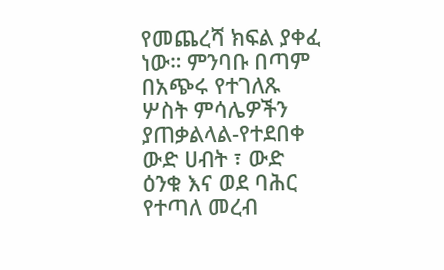የመጨረሻ ክፍል ያቀፈ ነው። ምንባቡ በጣም በአጭሩ የተገለጹ ሦስት ምሳሌዎችን ያጠቃልላል-የተደበቀ ውድ ሀብት ፣ ውድ ዕንቁ እና ወደ ባሕር የተጣለ መረብ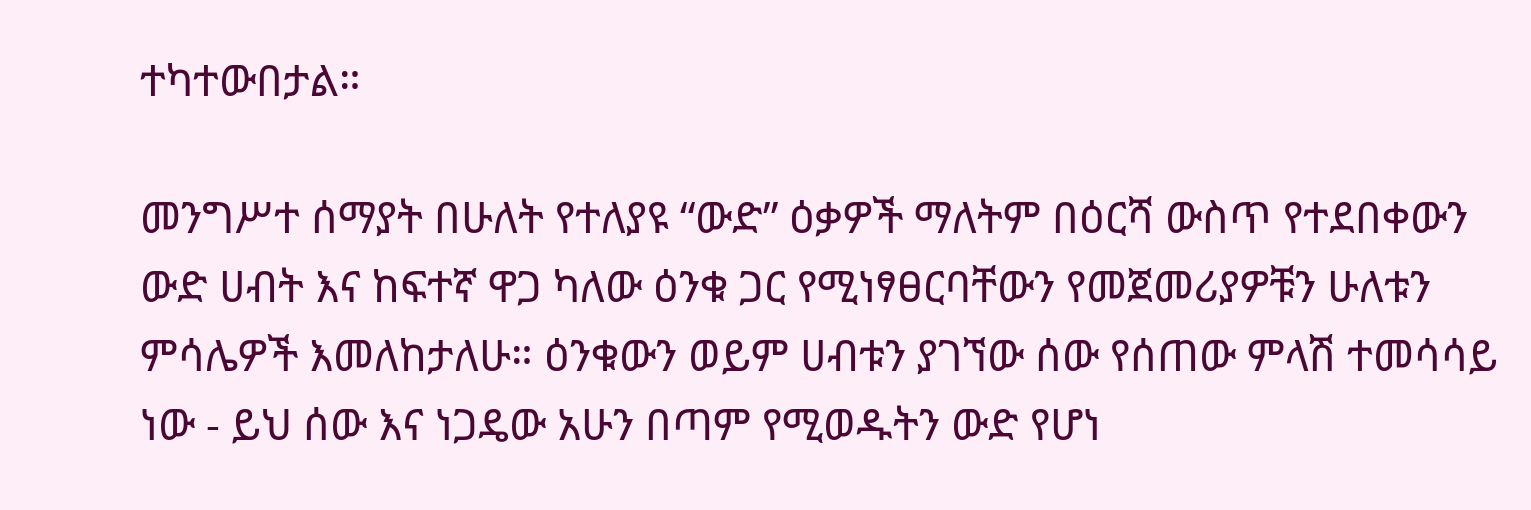ተካተውበታል።

መንግሥተ ሰማያት በሁለት የተለያዩ “ውድ” ዕቃዎች ማለትም በዕርሻ ውስጥ የተደበቀውን ውድ ሀብት እና ከፍተኛ ዋጋ ካለው ዕንቁ ጋር የሚነፃፀርባቸውን የመጀመሪያዎቹን ሁለቱን ምሳሌዎች እመለከታለሁ። ዕንቁውን ወይም ሀብቱን ያገኘው ሰው የሰጠው ምላሽ ተመሳሳይ ነው - ይህ ሰው እና ነጋዴው አሁን በጣም የሚወዱትን ውድ የሆነ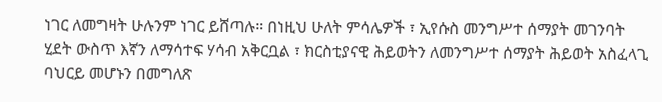ነገር ለመግዛት ሁሉንም ነገር ይሸጣሉ። በነዚህ ሁለት ምሳሌዎች ፣ ኢየሱስ መንግሥተ ሰማያት መገንባት ሂደት ውስጥ እኛን ለማሳተፍ ሃሳብ አቅርቧል ፣ ክርስቲያናዊ ሕይወትን ለመንግሥተ ሰማያት ሕይወት አስፈላጊ ባህርይ መሆኑን በመግለጽ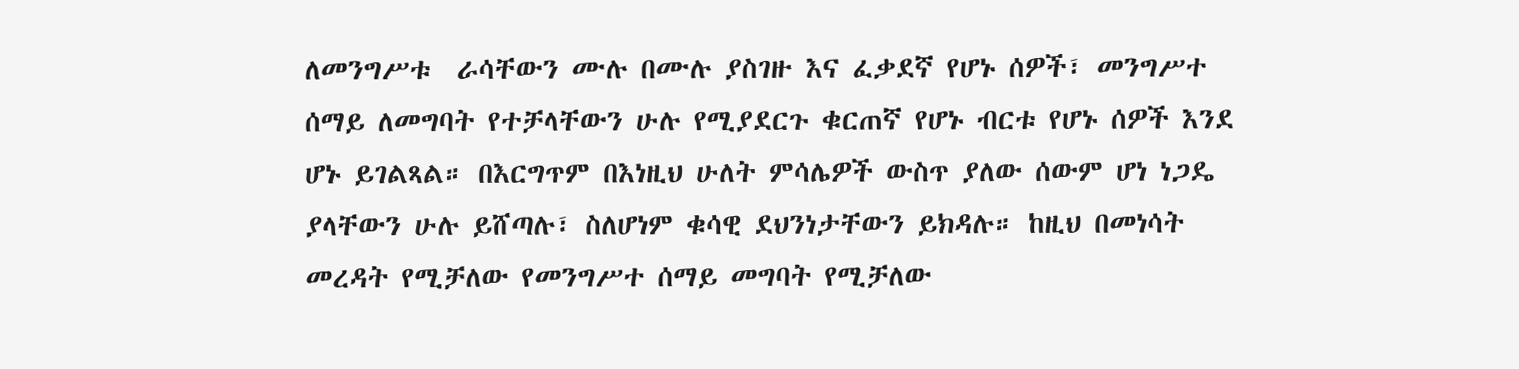ለመንግሥቱ  ራሳቸውን ሙሉ በሙሉ ያስገዙ እና ፈቃደኛ የሆኑ ሰዎች፣ መንግሥተ ሰማይ ለመግባት የተቻላቸውን ሁሉ የሚያደርጉ ቁርጠኛ የሆኑ ብርቱ የሆኑ ሰዎች እንደ ሆኑ ይገልጻል። በእርግጥም በእነዚህ ሁለት ምሳሌዎች ውስጥ ያለው ሰውም ሆነ ነጋዴ ያላቸውን ሁሉ ይሸጣሉ፣ ስለሆነም ቁሳዊ ደህንነታቸውን ይክዳሉ። ከዚህ በመነሳት መረዳት የሚቻለው የመንግሥተ ሰማይ መግባት የሚቻለው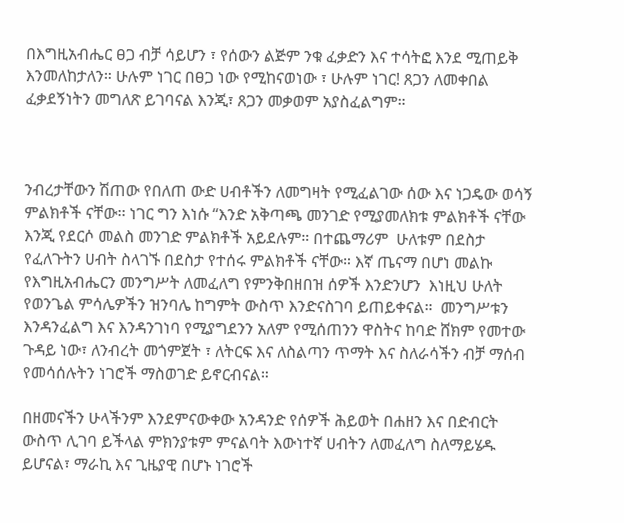በእግዚአብሔር ፀጋ ብቻ ሳይሆን ፣ የሰውን ልጅም ንቁ ፈቃድን እና ተሳትፎ እንደ ሚጠይቅ እንመለከታለን። ሁሉም ነገር በፀጋ ነው የሚከናወነው ፣ ሁሉም ነገር! ጸጋን ለመቀበል ፈቃደኝነትን መግለጽ ይገባናል እንጂ፣ ጸጋን መቃወም አያስፈልግም።



ንብረታቸውን ሽጠው የበለጠ ውድ ሀብቶችን ለመግዛት የሚፈልገው ሰው እና ነጋዴው ወሳኝ ምልክቶች ናቸው፡፡ ነገር ግን እነሱ “እንድ አቅጣጫ መንገድ የሚያመለክቱ ምልክቶች ናቸው እንጂ የደርሶ መልስ መንገድ ምልክቶች አይደሉም። በተጨማሪም  ሁለቱም በደስታ የፈለጉትን ሀብት ስላገኙ በደስታ የተሰሩ ምልክቶች ናቸው። እኛ ጤናማ በሆነ መልኩ የእግዚአብሔርን መንግሥት ለመፈለግ የምንቅበዘበዝ ሰዎች እንድንሆን  እነዚህ ሁለት የወንጌል ምሳሌዎችን ዝንባሌ ከግምት ውስጥ እንድናስገባ ይጠይቀናል።  መንግሥቱን እንዳንፈልግ እና እንዳንገነባ የሚያግደንን አለም የሚሰጠንን ዋስትና ከባድ ሸክም የመተው ጉዳይ ነው፣ ለንብረት መጎምጀት ፣ ለትርፍ እና ለስልጣን ጥማት እና ስለራሳችን ብቻ ማሰብ የመሳሰሉትን ነገሮች ማስወገድ ይኖርብናል።

በዘመናችን ሁላችንም እንደምናውቀው አንዳንድ የሰዎች ሕይወት በሐዘን እና በድብርት ውስጥ ሊገባ ይችላል ምክንያቱም ምናልባት እውነተኛ ሀብትን ለመፈለግ ስለማይሄዱ ይሆናል፣ ማራኪ እና ጊዜያዊ በሆኑ ነገሮች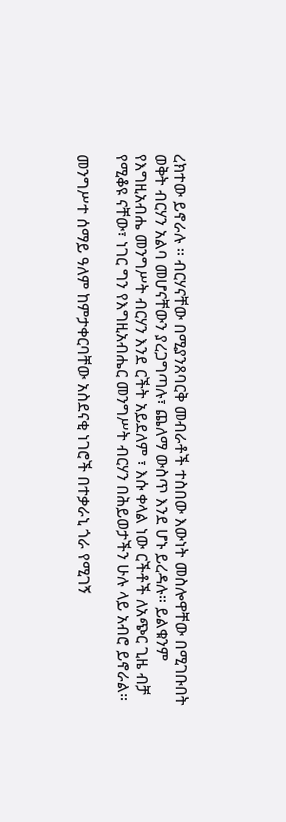ረክተው ይኖራሉ ፡፡ ብርሃናቸው በሚያንጸባርቅ መብራቶች ተስበው እውነት መስሎዋቸው በሚገቡበት ወቅት ብርሃን አልባ መሆናቸውን ያረጋግጣሉ፣ ጨለማ ውስጥ እንደ ሆኑ ይረዳሉ። ይልቁንም የእግዚአብሔ መንግሥት ብርሃን እንደ ርችት አይደለም ፣ እሱ ቀላል ነው ርችቶች ለአጭር ጊዜ ብቻ የሚቆዩ ናቸው፣ ነገር ግን የእግዚአብሔር መንግሥት ብርሃን በሕይወታችን ሁሉ ላይ አብሮ ይኖራል።

መንግሥተ ሰማይ ዓለም ከምታቀርባቸው አስደናቂ ነገሮች በተቃራኒ ጎራ የሚገኝ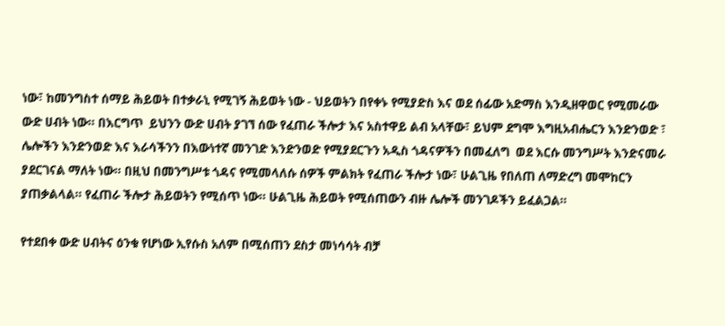ነው፣ ከመንግስተ ሰማይ ሕይወት በተቃራኒ የሚገኝ ሕይወት ነው - ህይወትን በየቀኑ የሚያድስ እና ወደ ሰፊው አድማስ እንዲዘዋወር የሚመራው ውድ ሀብት ነው። በእርግጥ  ይህንን ውድ ሀብት ያገኘ ሰው የፈጠራ ችሎታ እና አስተዋይ ልብ አላቸው፣ ይህም ደግሞ እግዚአብሔርን እንድንወድ ፣ ሌሎችን እንድንወድ እና እራሳችንን በእውነተኛ መንገድ እንድንወድ የሚያደርጉን አዲስ ጎዳናዎችን በመፈለግ  ወደ እርሱ መንግሥት እንድናመራ ያደርገናል ማለት ነው። በዚህ በመንግሥቱ ጎዳና የሚመላለሱ ሰዎች ምልክት የፈጠራ ችሎታ ነው፣ ሁልጊዜ የበለጠ ለማድረግ መሞከርን ያጠቃልላል። የፈጠራ ችሎታ ሕይወትን የሚሰጥ ነው። ሁልጊዜ ሕይወት የሚሰጠውን ብዙ ሌሎች መንገዶችን ይፈልጋል።

የተደበቀ ውድ ሀብትና ዕንቁ የሆነው ኢየሱስ አለም በሚሰጠን ደስታ መነሳሳት ብቻ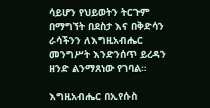ሳይሆን የህይወትን ትርጉም በማግኘት በደስታ እና በቅድሳን ራሳችንን ለእግዚአብሔር መንግሥት እንድንሰጥ ይረዳን ዘንድ ልንማጸነው የገባል።

እግዚአብሔር በኢየሱስ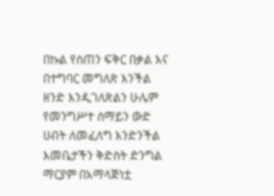በኩል የሰጠን ፍቅር በቃል እና በተግባር መግለጽ እንችል ዘንድ እንዲገለጽልን ሁሌም የመንግሥተ ሰማይን ውድ ሀብት ለመፈለግ እንድንችል እመቤታችን ቅድስት ድንግል ማርያም በአማላጅነቷ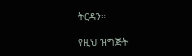ትርዳን።

የዚህ ዝግጅት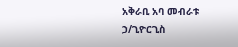አቅራቢ አባ መብራቱ ኃ/ጊዮርጊስ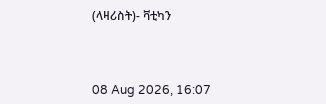(ላዛሪስት)- ቫቲካን



08 Aug 2026, 16:07